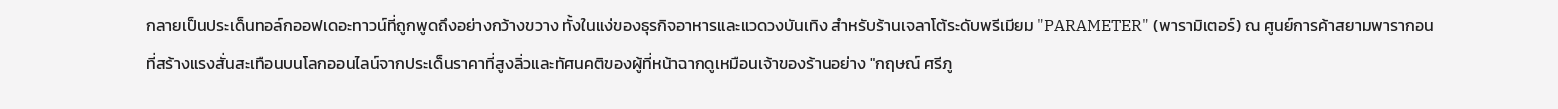กลายเป็นประเด็นทอล์กออฟเดอะทาวน์ที่ถูกพูดถึงอย่างกว้างขวาง ทั้งในแง่ของธุรกิจอาหารและแวดวงบันเทิง สำหรับร้านเจลาโต้ระดับพรีเมียม "PARAMETER" (พารามิเตอร์) ณ ศูนย์การค้าสยามพารากอน ที่สร้างแรงสั่นสะเทือนบนโลกออนไลน์จากประเด็นราคาที่สูงลิ่วและทัศนคติของผู้ที่หน้าฉากดูเหมือนเจ้าของร้านอย่าง "กฤษณ์ ศรีภู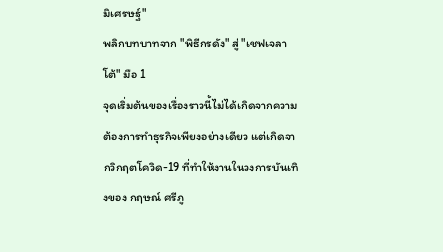มิเศรษฐ์"
พลิกบทบาทจาก "พิธีกรดัง" สู่ "เชฟเจลาโต้" มือ 1
จุดเริ่มต้นของเรื่องราวนี้ไม่ได้เกิดจากความต้องการทำธุรกิจเพียงอย่างเดียว แต่เกิดจากวิกฤตโควิด-19 ที่ทำให้งานในวงการบันเทิงของ กฤษณ์ ศรีภู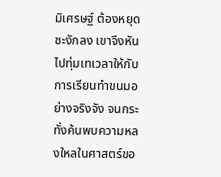มิเศรษฐ์ ต้องหยุดชะงักลง เขาจึงหันไปทุ่มเทเวลาให้กับการเรียนทำขนมอย่างจริงจัง จนกระทั่งค้นพบความหลงใหลในศาสตร์ขอ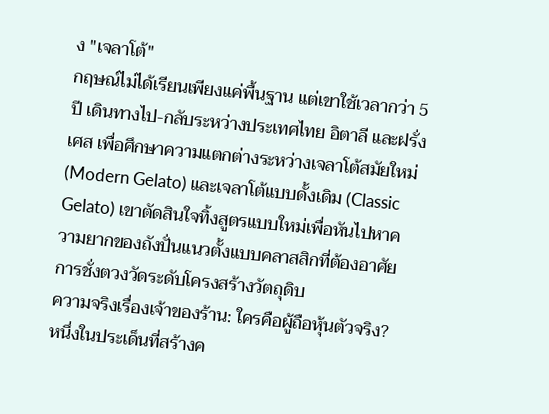ง "เจลาโต้"
กฤษณ์ไม่ได้เรียนเพียงแค่พื้นฐาน แต่เขาใช้เวลากว่า 5 ปี เดินทางไป-กลับระหว่างประเทศไทย อิตาลี และฝรั่งเศส เพื่อศึกษาความแตกต่างระหว่างเจลาโต้สมัยใหม่ (Modern Gelato) และเจลาโต้แบบดั้งเดิม (Classic Gelato) เขาตัดสินใจทิ้งสูตรแบบใหม่เพื่อหันไปหาความยากของถังปั่นแนวตั้งแบบคลาสสิกที่ต้องอาศัยการชั่งตวงวัดระดับโครงสร้างวัตถุดิบ
ความจริงเรื่องเจ้าของร้าน: ใครคือผู้ถือหุ้นตัวจริง?
หนึ่งในประเด็นที่สร้างค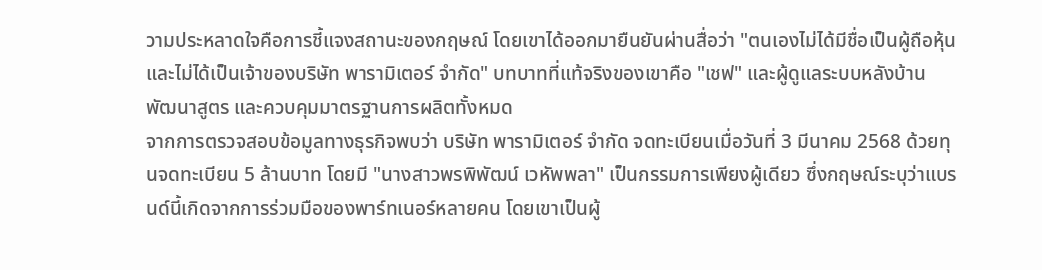วามประหลาดใจคือการชี้แจงสถานะของกฤษณ์ โดยเขาได้ออกมายืนยันผ่านสื่อว่า "ตนเองไม่ได้มีชื่อเป็นผู้ถือหุ้น และไม่ได้เป็นเจ้าของบริษัท พารามิเตอร์ จำกัด" บทบาทที่แท้จริงของเขาคือ "เชฟ" และผู้ดูแลระบบหลังบ้าน พัฒนาสูตร และควบคุมมาตรฐานการผลิตทั้งหมด
จากการตรวจสอบข้อมูลทางธุรกิจพบว่า บริษัท พารามิเตอร์ จำกัด จดทะเบียนเมื่อวันที่ 3 มีนาคม 2568 ด้วยทุนจดทะเบียน 5 ล้านบาท โดยมี "นางสาวพรพิพัฒน์ เวหัพพลา" เป็นกรรมการเพียงผู้เดียว ซึ่งกฤษณ์ระบุว่าแบรนด์นี้เกิดจากการร่วมมือของพาร์ทเนอร์หลายคน โดยเขาเป็นผู้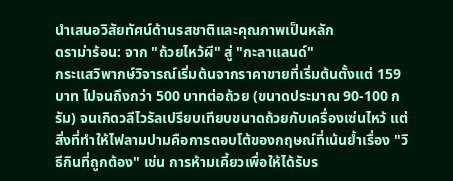นำเสนอวิสัยทัศน์ด้านรสชาติและคุณภาพเป็นหลัก
ดราม่าร้อน: จาก "ถ้วยไหว้ผี" สู่ "กะลาแลนด์"
กระแสวิพากษ์วิจารณ์เริ่มต้นจากราคาขายที่เริ่มต้นตั้งแต่ 159 บาท ไปจนถึงกว่า 500 บาทต่อถ้วย (ขนาดประมาณ 90-100 กรัม) จนเกิดวลีไวรัลเปรียบเทียบขนาดถ้วยกับเครื่องเซ่นไหว้ แต่สิ่งที่ทำให้ไฟลามปามคือการตอบโต้ของกฤษณ์ที่เน้นย้ำเรื่อง "วิธีกินที่ถูกต้อง" เช่น การห้ามเคี้ยวเพื่อให้ได้รับร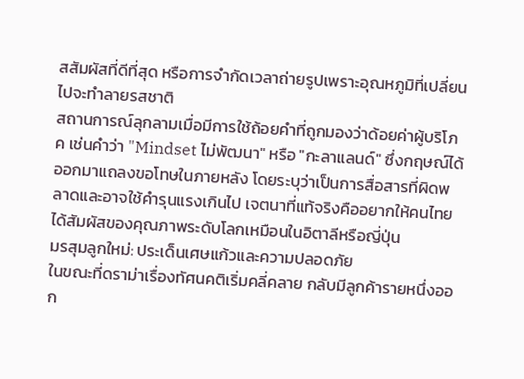สสัมผัสที่ดีที่สุด หรือการจำกัดเวลาถ่ายรูปเพราะอุณหภูมิที่เปลี่ยนไปจะทำลายรสชาติ
สถานการณ์ลุกลามเมื่อมีการใช้ถ้อยคำที่ถูกมองว่าด้อยค่าผู้บริโภค เช่นคำว่า "Mindset ไม่พัฒนา" หรือ "กะลาแลนด์" ซึ่งกฤษณ์ได้ออกมาแถลงขอโทษในภายหลัง โดยระบุว่าเป็นการสื่อสารที่ผิดพลาดและอาจใช้คำรุนแรงเกินไป เจตนาที่แท้จริงคืออยากให้คนไทยได้สัมผัสของคุณภาพระดับโลกเหมือนในอิตาลีหรือญี่ปุ่น
มรสุมลูกใหม่: ประเด็นเศษแก้วและความปลอดภัย
ในขณะที่ดราม่าเรื่องทัศนคติเริ่มคลี่คลาย กลับมีลูกค้ารายหนึ่งออก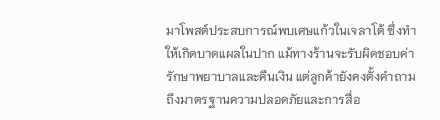มาโพสต์ประสบการณ์พบเศษแก้วในเจลาโต้ ซึ่งทำให้เกิดบาดแผลในปาก แม้ทางร้านจะรับผิดชอบค่ารักษาพยาบาลและคืนเงิน แต่ลูกค้ายังคงตั้งคำถามถึงมาตรฐานความปลอดภัยและการสื่อ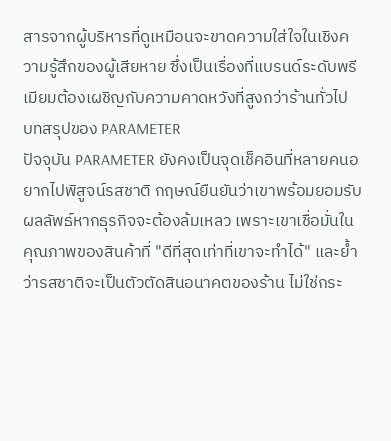สารจากผู้บริหารที่ดูเหมือนจะขาดความใส่ใจในเชิงความรู้สึกของผู้เสียหาย ซึ่งเป็นเรื่องที่แบรนด์ระดับพรีเมียมต้องเผชิญกับความคาดหวังที่สูงกว่าร้านทั่วไป
บทสรุปของ PARAMETER
ปัจจุบัน PARAMETER ยังคงเป็นจุดเช็คอินที่หลายคนอยากไปพิสูจน์รสชาติ กฤษณ์ยืนยันว่าเขาพร้อมยอมรับผลลัพธ์หากธุรกิจจะต้องล้มเหลว เพราะเขาเชื่อมั่นในคุณภาพของสินค้าที่ "ดีที่สุดเท่าที่เขาจะทำได้" และย้ำว่ารสชาติจะเป็นตัวตัดสินอนาคตของร้าน ไม่ใช่กระ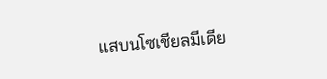แสบนโซเชียลมีเดีย